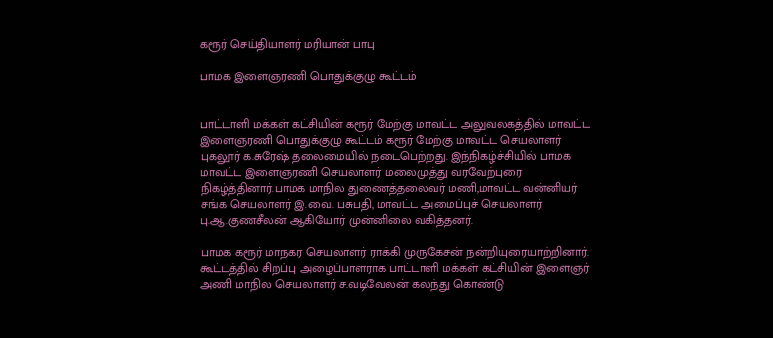கரூர் செய்தியாளர் மரியான் பாபு

பாமக இளைஞரணி பொதுக்குழு கூட்டம்


பாட்டாளி மக்கள் கட்சியின் கரூர் மேற்கு மாவட்ட அலுவலகத்தில் மாவட்ட இளைஞரணி பொதுக்குழு கூட்டம் கரூர் மேற்கு மாவட்ட செயலாளர் புகலூர் க.சுரேஷ் தலைமையில் நடைபெற்றது. இந்நிகழ்ச்சியில் பாமக மாவட்ட இளைஞரணி செயலாளர் மலைமுத்து வரவேற்புரை நிகழ்த்தினார்.பாமக மாநில துணைத்தலைவர் மணி,மாவட்ட வன்னியர் சங்க செயலாளர் இ.வை. பசுபதி, மாவட்ட அமைப்புச் செயலாளர் பு.ஆ.குணசீலன் ஆகியோர் முன்னிலை வகித்தனர்.

பாமக கரூர் மாநகர செயலாளர் ராக்கி முருகேசன் நன்றியுரையாற்றினார். கூட்டத்தில் சிறப்பு அழைப்பாளராக பாட்டாளி மக்கள் கட்சியின் இளைஞர் அணி மாநில செயலாளர் ச.வடிவேலன் கலந்து கொண்டு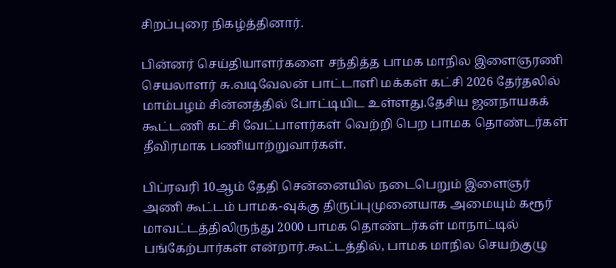சிறப்புரை நிகழ்த்தினார்.

பின்னர் செய்தியாளர்களை சந்தித்த பாமக மாநில இளைஞரணி செயலாளர் சு.வடிவேலன் பாட்டாளி மக்கள் கட்சி 2026 தேர்தலில் மாம்பழம் சின்னத்தில் போட்டியிட உள்ளது.தேசிய ஜனநாயகக் கூட்டணி கட்சி வேட்பாளர்கள் வெற்றி பெற பாமக தொண்டர்கள் தீவிரமாக பணியாற்றுவார்கள்.

பிப்ரவரி 10ஆம் தேதி சென்னையில் நடைபெறும் இளைஞர் அணி கூட்டம் பாமக-வுக்கு திருப்புமுனையாக அமையும் கரூர் மாவட்டத்திலிருந்து 2000 பாமக தொண்டர்கள் மாநாட்டில் பங்கேற்பார்கள் என்றார்.கூட்டத்தில், பாமக மாநில செயற்குழு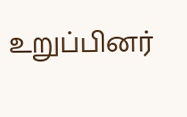உறுப்பினர்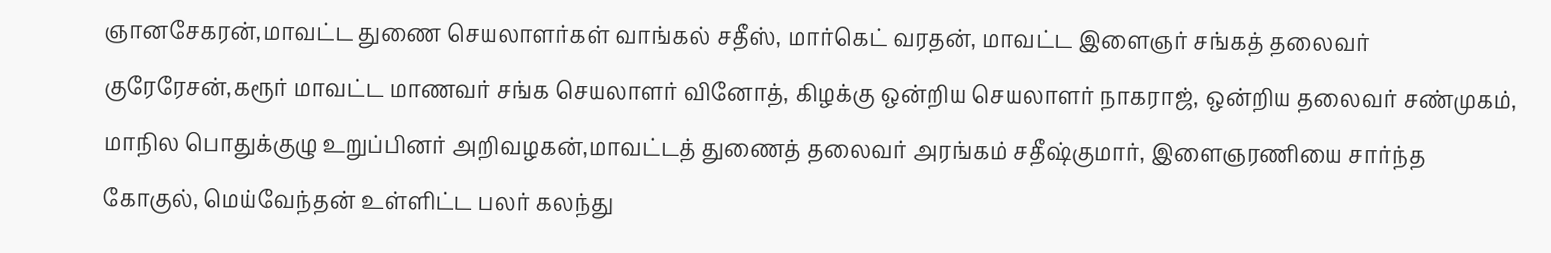ஞானசேகரன்,மாவட்ட துணை செயலாளர்கள் வாங்கல் சதீஸ், மார்கெட் வரதன், மாவட்ட இளைஞர் சங்கத் தலைவர் குரேரேசன்,கரூர் மாவட்ட மாணவர் சங்க செயலாளர் வினோத், கிழக்கு ஒன்றிய செயலாளர் நாகராஜ், ஒன்றிய தலைவர் சண்முகம், மாநில பொதுக்குழு உறுப்பினர் அறிவழகன்,மாவட்டத் துணைத் தலைவர் அரங்கம் சதீஷ்குமார், இளைஞரணியை சார்ந்த கோகுல், மெய்வேந்தன் உள்ளிட்ட பலர் கலந்து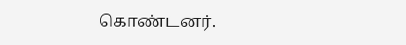கொண்டனர்.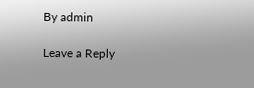By admin

Leave a Reply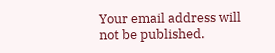Your email address will not be published.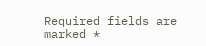Required fields are marked *